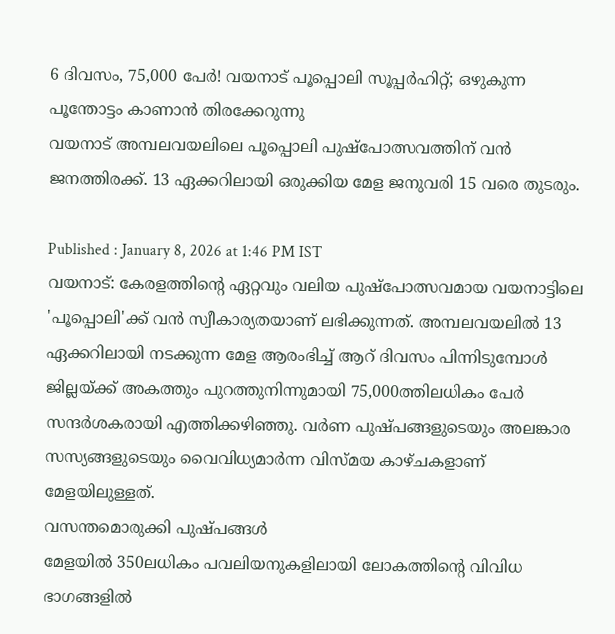6 ദിവസം, 75,000 പേർ! വയനാട് പൂപ്പൊലി സൂപ്പർഹിറ്റ്; ഒഴുകുന്ന പൂന്തോട്ടം കാണാൻ തിരക്കേറുന്നു
വയനാട് അമ്പലവയലിലെ പൂപ്പൊലി പുഷ്പോത്സവത്തിന് വൻ ജനത്തിരക്ക്. 13 ഏക്കറിലായി ഒരുക്കിയ മേള ജനുവരി 15 വരെ തുടരും.

Published : January 8, 2026 at 1:46 PM IST
വയനാട്: കേരളത്തിൻ്റെ ഏറ്റവും വലിയ പുഷ്പോത്സവമായ വയനാട്ടിലെ 'പൂപ്പൊലി'ക്ക് വൻ സ്വീകാര്യതയാണ് ലഭിക്കുന്നത്. അമ്പലവയലിൽ 13 ഏക്കറിലായി നടക്കുന്ന മേള ആരംഭിച്ച് ആറ് ദിവസം പിന്നിടുമ്പോൾ ജില്ലയ്ക്ക് അകത്തും പുറത്തുനിന്നുമായി 75,000ത്തിലധികം പേർ സന്ദർശകരായി എത്തിക്കഴിഞ്ഞു. വർണ പുഷ്പങ്ങളുടെയും അലങ്കാര സസ്യങ്ങളുടെയും വൈവിധ്യമാർന്ന വിസ്മയ കാഴ്ചകളാണ് മേളയിലുള്ളത്.
വസന്തമൊരുക്കി പുഷ്പങ്ങൾ
മേളയിൽ 350ലധികം പവലിയനുകളിലായി ലോകത്തിൻ്റെ വിവിധ ഭാഗങ്ങളിൽ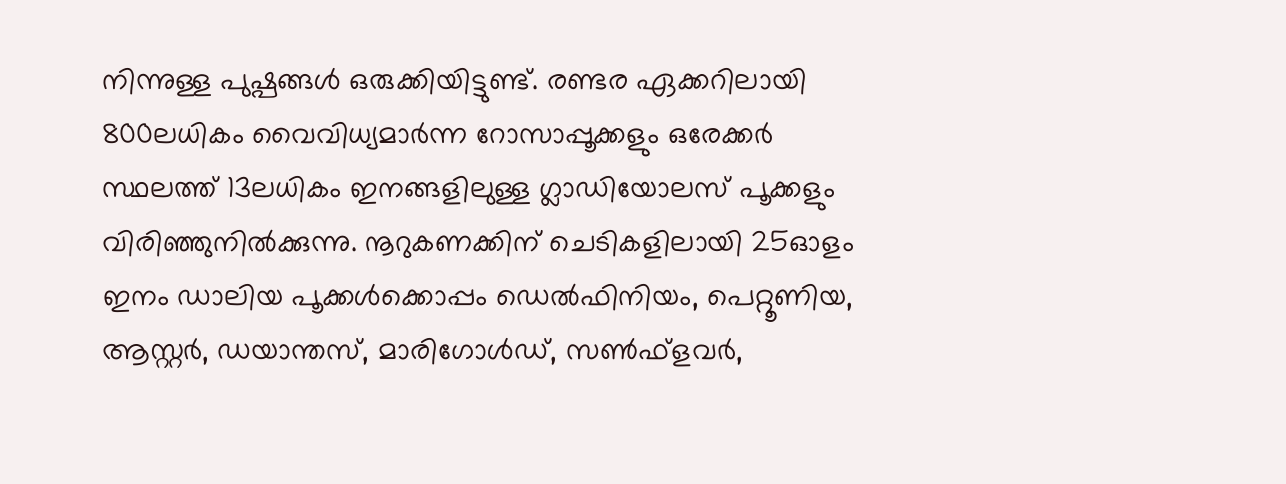നിന്നുള്ള പുഷ്പങ്ങൾ ഒരുക്കിയിട്ടുണ്ട്. രണ്ടര ഏക്കറിലായി 800ലധികം വൈവിധ്യമാർന്ന റോസാപ്പൂക്കളും ഒരേക്കർ സ്ഥലത്ത് 13ലധികം ഇനങ്ങളിലുള്ള ഗ്ലാഡിയോലസ് പൂക്കളും വിരിഞ്ഞുനിൽക്കുന്നു. നൂറുകണക്കിന് ചെടികളിലായി 25ഓളം ഇനം ഡാലിയ പൂക്കൾക്കൊപ്പം ഡെൽഫിനിയം, പെറ്റൂണിയ, ആസ്റ്റർ, ഡയാന്തസ്, മാരിഗോൾഡ്, സൺഫ്ളവർ,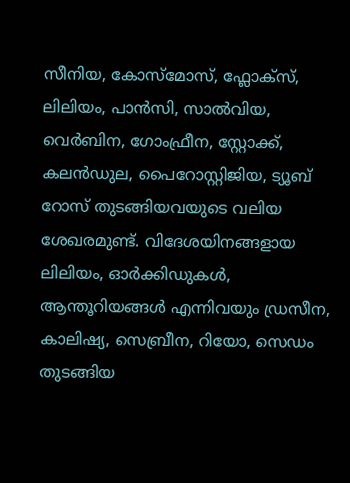സീനിയ, കോസ്മോസ്, ഫ്ലോക്സ്, ലിലിയം, പാൻസി, സാൽവിയ, വെർബിന, ഗോംഫ്രീന, സ്റ്റോക്ക്, കലൻഡുല, പൈറോസ്റ്റിജിയ, ട്യൂബ് റോസ് തുടങ്ങിയവയുടെ വലിയ ശേഖരമുണ്ട്. വിദേശയിനങ്ങളായ ലിലിയം, ഓർക്കിഡുകൾ, ആന്തൂറിയങ്ങൾ എന്നിവയും ഡ്രസീന, കാലിഷ്യ, സെബ്രീന, റിയോ, സെഡം തുടങ്ങിയ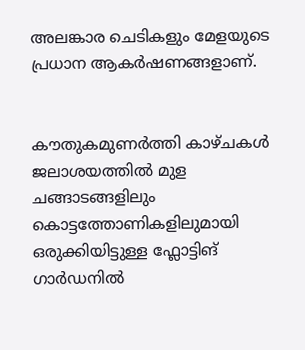അലങ്കാര ചെടികളും മേളയുടെ പ്രധാന ആകർഷണങ്ങളാണ്.


കൗതുകമുണർത്തി കാഴ്ചകൾ
ജലാശയത്തിൽ മുള ചങ്ങാടങ്ങളിലും കൊട്ടത്തോണികളിലുമായി ഒരുക്കിയിട്ടുള്ള ഫ്ലോട്ടിങ് ഗാർഡനിൽ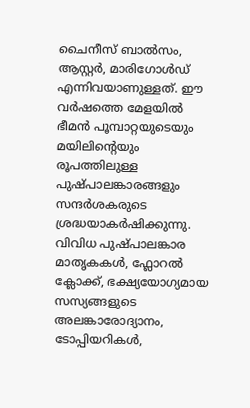ചൈനീസ് ബാൽസം, ആസ്റ്റർ, മാരിഗോൾഡ് എന്നിവയാണുള്ളത്. ഈ വർഷത്തെ മേളയിൽ ഭീമൻ പൂമ്പാറ്റയുടെയും മയിലിൻ്റെയും രൂപത്തിലുള്ള പുഷ്പാലങ്കാരങ്ങളും സന്ദർശകരുടെ ശ്രദ്ധയാകർഷിക്കുന്നു. വിവിധ പുഷ്പാലങ്കാര മാതൃകകൾ, ഫ്ലോറൽ ക്ലോക്ക്, ഭക്ഷ്യയോഗ്യമായ സസ്യങ്ങളുടെ അലങ്കാരോദ്യാനം, ടോപ്പിയറികൾ,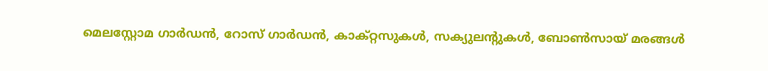മെലസ്റ്റോമ ഗാർഡൻ, റോസ് ഗാർഡൻ, കാക്റ്റസുകൾ, സക്യുലൻ്റുകൾ, ബോൺസായ് മരങ്ങൾ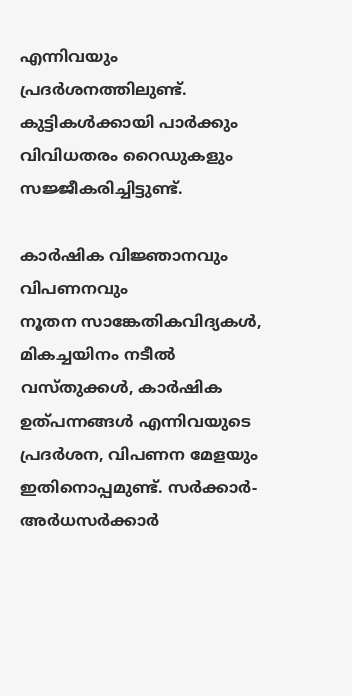എന്നിവയും പ്രദർശനത്തിലുണ്ട്. കുട്ടികൾക്കായി പാർക്കും വിവിധതരം റൈഡുകളും സജ്ജീകരിച്ചിട്ടുണ്ട്.

കാർഷിക വിജ്ഞാനവും വിപണനവും
നൂതന സാങ്കേതികവിദ്യകൾ, മികച്ചയിനം നടീൽ വസ്തുക്കൾ, കാർഷിക ഉത്പന്നങ്ങൾ എന്നിവയുടെ പ്രദർശന, വിപണന മേളയും ഇതിനൊപ്പമുണ്ട്. സർക്കാർ-അർധസർക്കാർ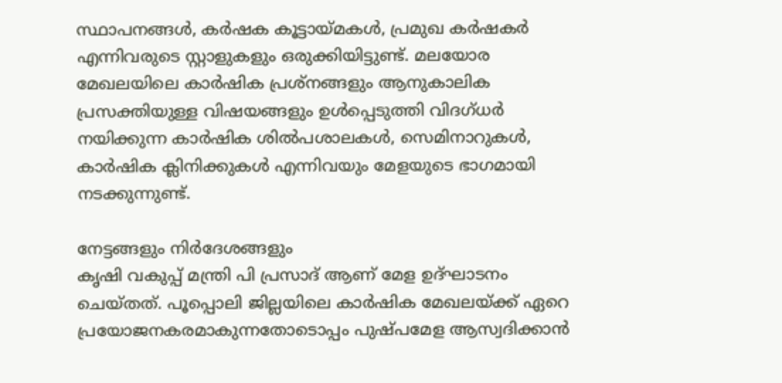സ്ഥാപനങ്ങൾ, കർഷക കൂട്ടായ്മകൾ, പ്രമുഖ കർഷകർ എന്നിവരുടെ സ്റ്റാളുകളും ഒരുക്കിയിട്ടുണ്ട്. മലയോര മേഖലയിലെ കാർഷിക പ്രശ്നങ്ങളും ആനുകാലിക പ്രസക്തിയുള്ള വിഷയങ്ങളും ഉൾപ്പെടുത്തി വിദഗ്ധർ നയിക്കുന്ന കാർഷിക ശിൽപശാലകൾ, സെമിനാറുകൾ, കാർഷിക ക്ലിനിക്കുകൾ എന്നിവയും മേളയുടെ ഭാഗമായി നടക്കുന്നുണ്ട്.

നേട്ടങ്ങളും നിർദേശങ്ങളും
കൃഷി വകുപ്പ് മന്ത്രി പി പ്രസാദ് ആണ് മേള ഉദ്ഘാടനം ചെയ്തത്. പൂപ്പൊലി ജില്ലയിലെ കാർഷിക മേഖലയ്ക്ക് ഏറെ പ്രയോജനകരമാകുന്നതോടൊപ്പം പുഷ്പമേള ആസ്വദിക്കാൻ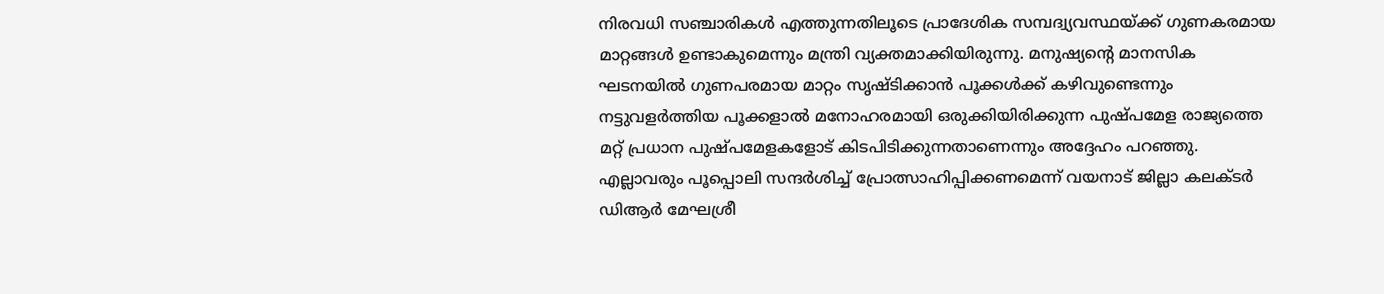നിരവധി സഞ്ചാരികൾ എത്തുന്നതിലൂടെ പ്രാദേശിക സമ്പദ്വ്യവസ്ഥയ്ക്ക് ഗുണകരമായ മാറ്റങ്ങൾ ഉണ്ടാകുമെന്നും മന്ത്രി വ്യക്തമാക്കിയിരുന്നു. മനുഷ്യൻ്റെ മാനസിക ഘടനയിൽ ഗുണപരമായ മാറ്റം സൃഷ്ടിക്കാൻ പൂക്കൾക്ക് കഴിവുണ്ടെന്നും നട്ടുവളർത്തിയ പൂക്കളാൽ മനോഹരമായി ഒരുക്കിയിരിക്കുന്ന പുഷ്പമേള രാജ്യത്തെ മറ്റ് പ്രധാന പുഷ്പമേളകളോട് കിടപിടിക്കുന്നതാണെന്നും അദ്ദേഹം പറഞ്ഞു. എല്ലാവരും പൂപ്പൊലി സന്ദർശിച്ച് പ്രോത്സാഹിപ്പിക്കണമെന്ന് വയനാട് ജില്ലാ കലക്ടർ ഡിആർ മേഘശ്രീ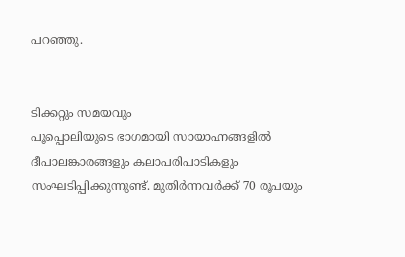പറഞ്ഞു.


ടിക്കറ്റും സമയവും
പൂപ്പൊലിയുടെ ഭാഗമായി സായാഹ്നങ്ങളിൽ ദീപാലങ്കാരങ്ങളും കലാപരിപാടികളും സംഘടിപ്പിക്കുന്നുണ്ട്. മുതിർന്നവർക്ക് 70 രൂപയും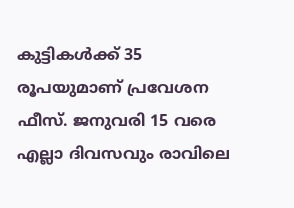കുട്ടികൾക്ക് 35 രൂപയുമാണ് പ്രവേശന ഫീസ്. ജനുവരി 15 വരെ എല്ലാ ദിവസവും രാവിലെ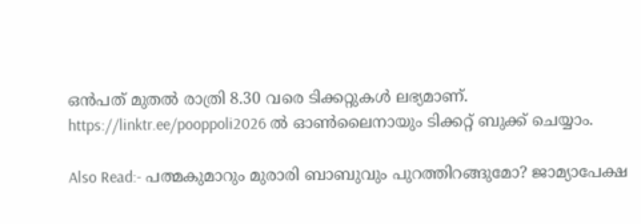ഒൻപത് മുതൽ രാത്രി 8.30 വരെ ടിക്കറ്റുകൾ ലഭ്യമാണ്. https://linktr.ee/pooppoli2026 ൽ ഓൺലൈനായും ടിക്കറ്റ് ബുക്ക് ചെയ്യാം.

Also Read:- പത്മകുമാറും മുരാരി ബാബുവും പുറത്തിറങ്ങുമോ? ജാമ്യാപേക്ഷ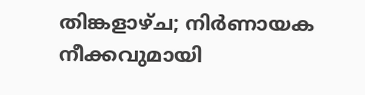തിങ്കളാഴ്ച; നിർണായക നീക്കവുമായി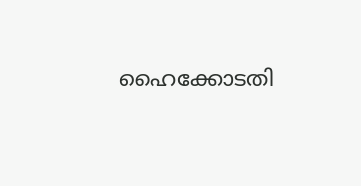ഹൈക്കോടതി